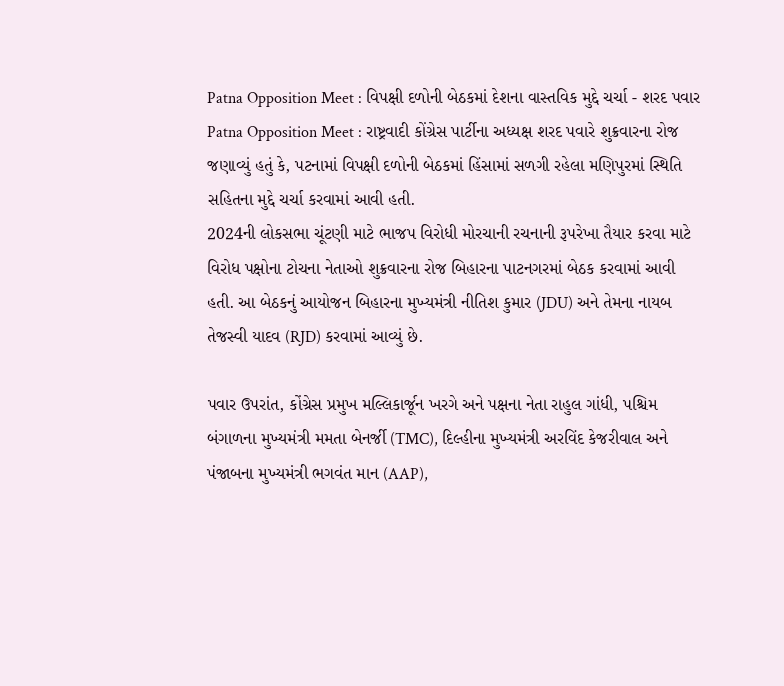Patna Opposition Meet : વિપક્ષી દળોની બેઠકમાં દેશના વાસ્તવિક મુદ્દે ચર્ચા - શરદ પવાર
Patna Opposition Meet : રાષ્ટ્રવાદી કોંગ્રેસ પાર્ટીના અધ્યક્ષ શરદ પવારે શુક્રવારના રોજ જણાવ્યું હતું કે, પટનામાં વિપક્ષી દળોની બેઠકમાં હિંસામાં સળગી રહેલા મણિપુરમાં સ્થિતિ સહિતના મુદ્દે ચર્ચા કરવામાં આવી હતી.
2024ની લોકસભા ચૂંટણી માટે ભાજપ વિરોધી મોરચાની રચનાની રૂપરેખા તૈયાર કરવા માટે વિરોધ પક્ષોના ટોચના નેતાઓ શુક્રવારના રોજ બિહારના પાટનગરમાં બેઠક કરવામાં આવી હતી. આ બેઠકનું આયોજન બિહારના મુખ્યમંત્રી નીતિશ કુમાર (JDU) અને તેમના નાયબ તેજસ્વી યાદવ (RJD) કરવામાં આવ્યું છે.

પવાર ઉપરાંત, કોંગ્રેસ પ્રમુખ મલ્લિકાર્જૂન ખરગે અને પક્ષના નેતા રાહુલ ગાંધી, પશ્ચિમ બંગાળના મુખ્યમંત્રી મમતા બેનર્જી (TMC), દિલ્હીના મુખ્યમંત્રી અરવિંદ કેજરીવાલ અને પંજાબના મુખ્યમંત્રી ભગવંત માન (AAP),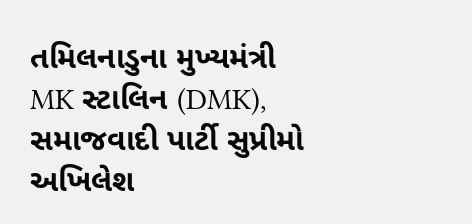તમિલનાડુના મુખ્યમંત્રી MK સ્ટાલિન (DMK), સમાજવાદી પાર્ટી સુપ્રીમો અખિલેશ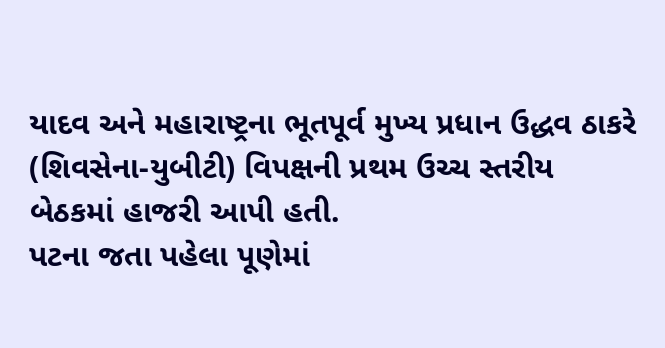યાદવ અને મહારાષ્ટ્રના ભૂતપૂર્વ મુખ્ય પ્રધાન ઉદ્ધવ ઠાકરે (શિવસેના-યુબીટી) વિપક્ષની પ્રથમ ઉચ્ચ સ્તરીય બેઠકમાં હાજરી આપી હતી.
પટના જતા પહેલા પૂણેમાં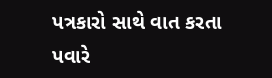પત્રકારો સાથે વાત કરતા પવારે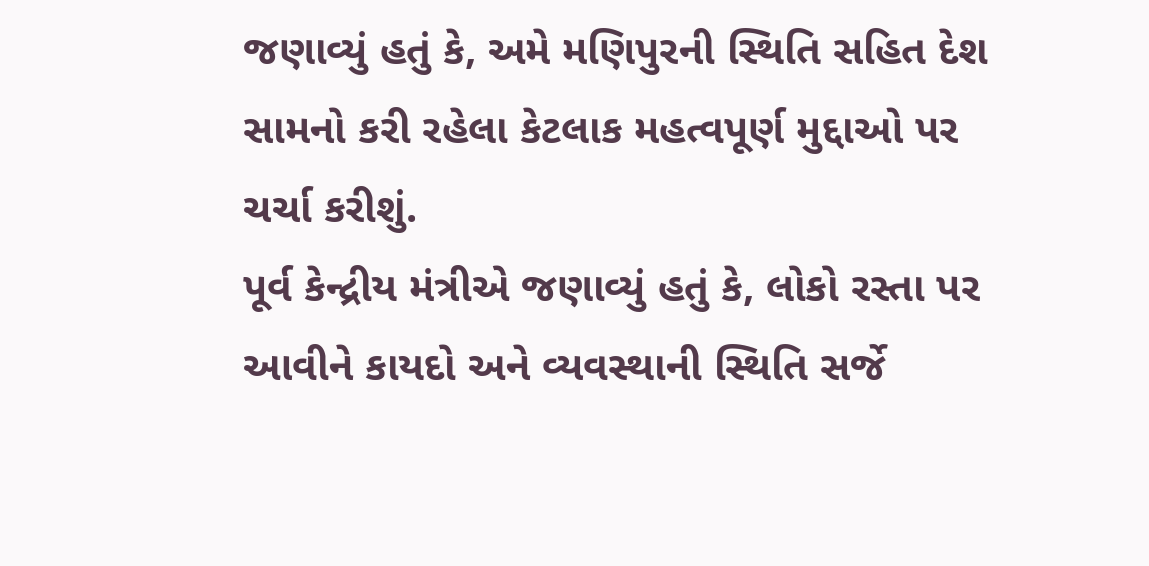જણાવ્યું હતું કે, અમે મણિપુરની સ્થિતિ સહિત દેશ સામનો કરી રહેલા કેટલાક મહત્વપૂર્ણ મુદ્દાઓ પર ચર્ચા કરીશું.
પૂર્વ કેન્દ્રીય મંત્રીએ જણાવ્યું હતું કે, લોકો રસ્તા પર આવીને કાયદો અને વ્યવસ્થાની સ્થિતિ સર્જે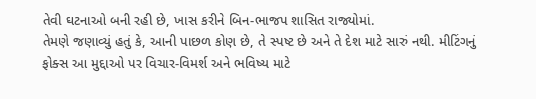તેવી ઘટનાઓ બની રહી છે, ખાસ કરીને બિન-ભાજપ શાસિત રાજ્યોમાં.
તેમણે જણાવ્યું હતું કે, આની પાછળ કોણ છે, તે સ્પષ્ટ છે અને તે દેશ માટે સારું નથી. મીટિંગનું ફોક્સ આ મુદ્દાઓ પર વિચાર-વિમર્શ અને ભવિષ્ય માટે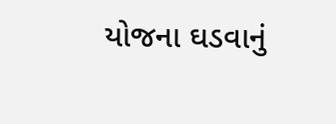યોજના ઘડવાનું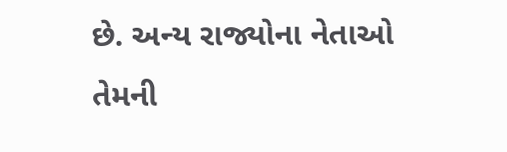છે. અન્ય રાજ્યોના નેતાઓ તેમની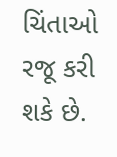ચિંતાઓ રજૂ કરી શકે છે.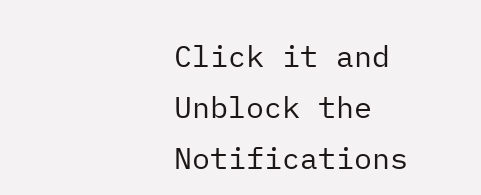Click it and Unblock the Notifications